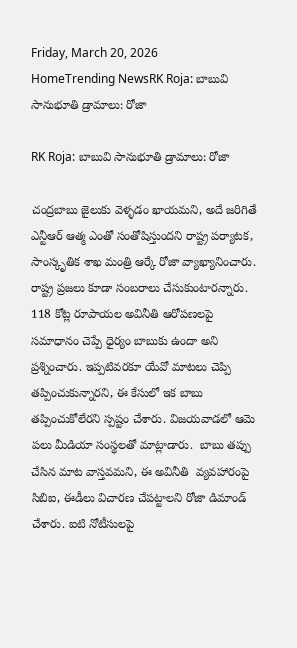Friday, March 20, 2026
HomeTrending NewsRK Roja: బాబువి సానుభూతి డ్రామాలు: రోజా

RK Roja: బాబువి సానుభూతి డ్రామాలు: రోజా

చంద్రబాబు జైలుకు వెళ్ళడం ఖాయమని, అదే జరిగితే ఎన్టీఆర్ ఆత్మ ఎంతో సంతోషిస్తుందని రాష్ట్ర పర్యాటక, సాంస్కృతిక శాఖ మంత్రి ఆర్కే రోజా వ్యాఖ్యానించారు. రాష్ట్ర ప్రజలు కూడా సంబరాలు చేసుకుంటారన్నారు. 118 కోట్ల రూపాయల అవినీతి ఆరోపణలపై సమాధానం చెప్పే ధైర్యం బాబుకు ఉందా అని ప్రశ్నించారు. ఇప్పటివరకూ యేవో మాటలు చెప్పి తప్పించుకున్నారని, ఈ కేసులో ఇక బాబు తప్పించుకోలేరని స్పష్టం చేశారు. విజయవాడలో ఆమె పలు మీడియా సంస్థలతో మాట్లాడారు.  బాబు తప్పు చేసిన మాట వాస్తవమని, ఈ అవినీతి  వ్యవహారంపై సిబిఐ, ఈడీలు విచారణ చేపట్టాలని రోజా డిమాండ్ చేశారు. ఐటి నోటీసులపై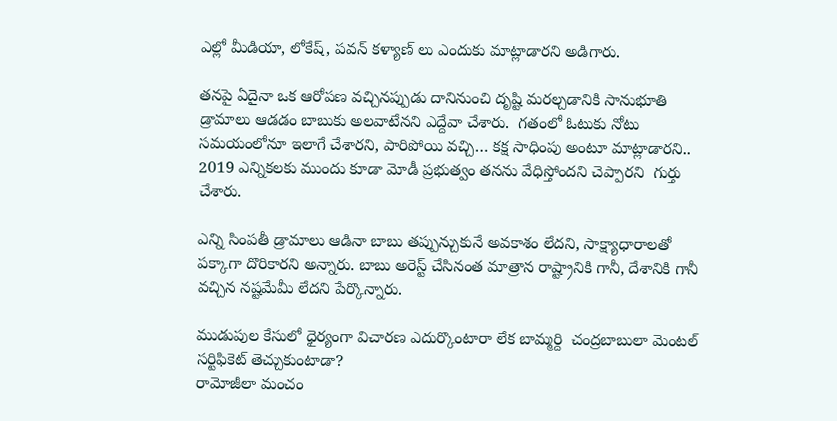ఎల్లో మీడియా, లోకేష్, పవన్ కళ్యాణ్ లు ఎందుకు మాట్లాడారని అడిగారు.

తనపై ఏదైనా ఒక ఆరోపణ వచ్చినప్పుడు దానినుంచి దృష్టి మరల్చడానికి సానుభూతి డ్రామాలు ఆడడం బాబుకు అలవాటేనని ఎద్దేవా చేశారు.  గతంలో ఓటుకు నోటు సమయంలోనూ ఇలాగే చేశారని, పారిపోయి వచ్చి… కక్ష సాధింపు అంటూ మాట్లాడారని.. 2019 ఎన్నికలకు ముందు కూడా మోడీ ప్రభుత్వం తనను వేధిస్తోందని చెప్పారని  గుర్తు చేశారు.

ఎన్ని సింపతీ డ్రామాలు ఆడినా బాబు తప్పున్చుకునే అవకాశం లేదని, సాక్ష్యాధారాలతో పక్కాగా దొరికారని అన్నారు. బాబు అరెస్ట్ చేసినంత మాత్రాన రాష్ట్రానికి గానీ, దేశానికి గానీ వచ్చిన నష్టమేమీ లేదని పేర్కొన్నారు.

ముడుపుల కేసులో ధైర్యంగా విచారణ ఎదుర్కొంటారా లేక బామ్మర్ది  చంద్రబాబులా మెంటల్ సర్టిఫికెట్ తెచ్చుకుంటాడా?
రామోజీలా మంచం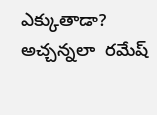ఎక్కుతాడా? అచ్చన్నలా  రమేష్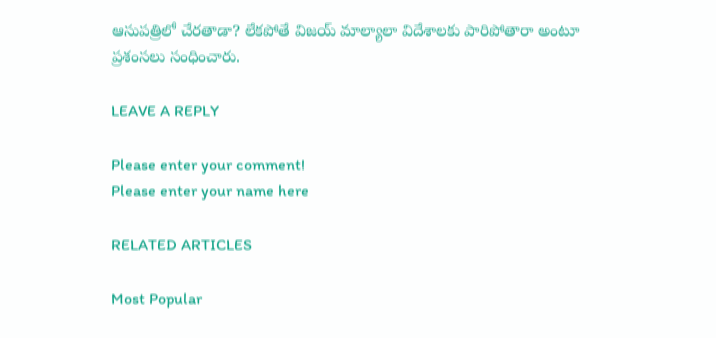ఆసుపత్రిలో చేరతాడా? లేకపోతే విజయ్ మాల్యాలా విదేశాలకు పారిపోతారా అంటూ ప్రశంసలు సంధించారు.

LEAVE A REPLY

Please enter your comment!
Please enter your name here

RELATED ARTICLES

Most Popular